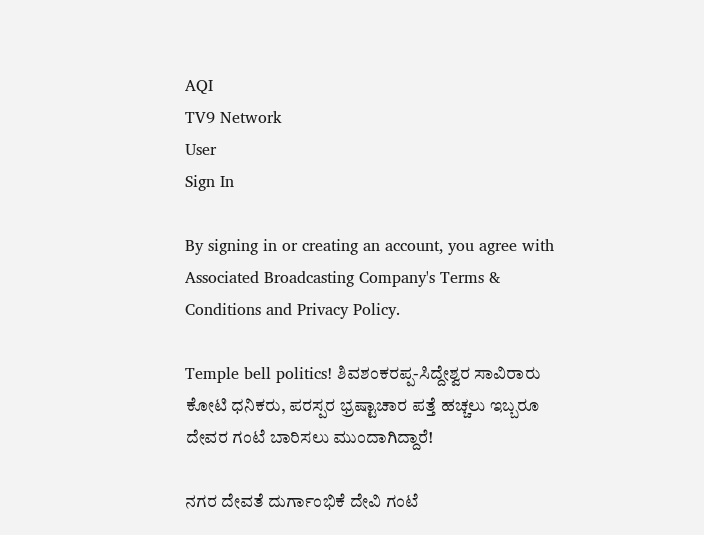AQI
TV9 Network
User
Sign In

By signing in or creating an account, you agree with Associated Broadcasting Company's Terms & Conditions and Privacy Policy.

Temple bell politics! ಶಿವಶಂಕರಪ್ಪ-ಸಿದ್ದೇಶ್ವರ ಸಾವಿರಾರು ಕೋಟಿ ಧನಿಕರು, ಪರಸ್ಪರ ಭ್ರಷ್ಟಾಚಾರ ಪತ್ತೆ ಹಚ್ಚಲು ಇಬ್ಬರೂ ದೇವರ ಗಂಟೆ ಬಾರಿಸಲು ಮುಂದಾಗಿದ್ದಾರೆ!

ನಗರ ದೇವತೆ ದುರ್ಗಾಂಭಿಕೆ ದೇವಿ ಗಂಟೆ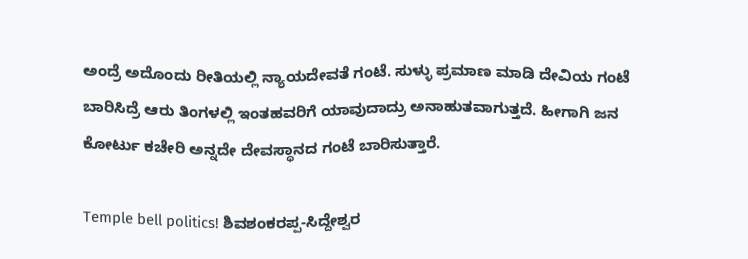ಅಂದ್ರೆ ಅದೊಂದು ರೀತಿಯಲ್ಲಿ ನ್ಯಾಯದೇವತೆ ಗಂಟೆ. ಸುಳ್ಳು ಪ್ರಮಾಣ ಮಾಡಿ ದೇವಿಯ ಗಂಟೆ ಬಾರಿಸಿದ್ರೆ ಆರು ತಿಂಗಳಲ್ಲಿ ಇಂತಹವರಿಗೆ ಯಾವುದಾದ್ರು ಅನಾಹುತವಾಗುತ್ತದೆ. ಹೀಗಾಗಿ ಜನ ಕೋರ್ಟು ಕಚೇರಿ ಅನ್ನದೇ ದೇವಸ್ಥಾನದ ಗಂಟೆ ಬಾರಿಸುತ್ತಾರೆ.

Temple bell politics! ಶಿವಶಂಕರಪ್ಪ-ಸಿದ್ದೇಶ್ವರ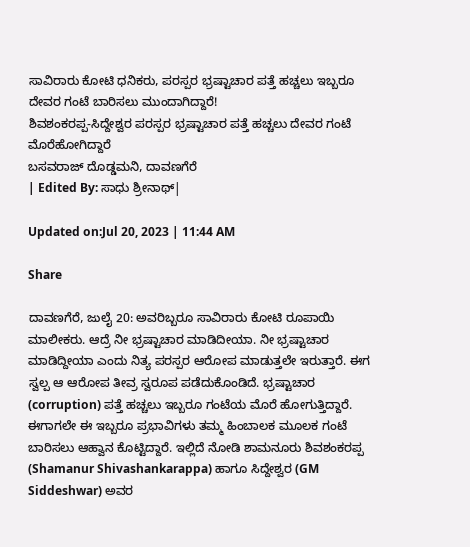ಸಾವಿರಾರು ಕೋಟಿ ಧನಿಕರು, ಪರಸ್ಪರ ಭ್ರಷ್ಟಾಚಾರ ಪತ್ತೆ ಹಚ್ಚಲು ಇಬ್ಬರೂ ದೇವರ ಗಂಟೆ ಬಾರಿಸಲು ಮುಂದಾಗಿದ್ದಾರೆ!
ಶಿವಶಂಕರಪ್ಪ-ಸಿದ್ದೇಶ್ವರ ಪರಸ್ಪರ ಭ್ರಷ್ಟಾಚಾರ ಪತ್ತೆ ಹಚ್ಚಲು ದೇವರ ಗಂಟೆ ಮೊರೆಹೋಗಿದ್ದಾರೆ
ಬಸವರಾಜ್ ದೊಡ್ಡಮನಿ, ದಾವಣಗೆರೆ
| Edited By: ಸಾಧು ಶ್ರೀನಾಥ್|

Updated on:Jul 20, 2023 | 11:44 AM

Share

ದಾವಣಗೆರೆ, ಜುಲೈ 20: ಅವರಿಬ್ಬರೂ ಸಾವಿರಾರು ಕೋಟಿ ರೂಪಾಯಿ ಮಾಲೀಕರು. ಆದ್ರೆ ನೀ ಭ್ರಷ್ಟಾಚಾರ ಮಾಡಿದೀಯಾ. ನೀ ಭ್ರಷ್ಟಾಚಾರ ಮಾಡಿದ್ದೀಯಾ ಎಂದು ನಿತ್ಯ ಪರಸ್ಪರ ಆರೋಪ ಮಾಡುತ್ತಲೇ ಇರುತ್ತಾರೆ. ಈಗ ಸ್ವಲ್ಪ ಆ ಆರೋಪ ತೀವ್ರ ಸ್ವರೂಪ ಪಡೆದುಕೊಂಡಿದೆ. ಭ್ರಷ್ಟಾಚಾರ (corruption) ಪತ್ತೆ ಹಚ್ಚಲು ಇಬ್ಬರೂ ಗಂಟೆಯ ಮೊರೆ ಹೋಗುತ್ತಿದ್ದಾರೆ. ಈಗಾಗಲೇ ಈ ಇಬ್ಬರೂ ಪ್ರಭಾವಿಗಳು ತಮ್ಮ ಹಿಂಬಾಲಕ ಮೂಲಕ ಗಂಟೆ ಬಾರಿಸಲು ಆಹ್ವಾನ ಕೊಟ್ಟಿದ್ದಾರೆ. ಇಲ್ಲಿದೆ ನೋಡಿ ಶಾಮನೂರು ಶಿವಶಂಕರಪ್ಪ (Shamanur Shivashankarappa) ಹಾಗೂ ಸಿದ್ದೇಶ್ವರ (GM Siddeshwar) ಅವರ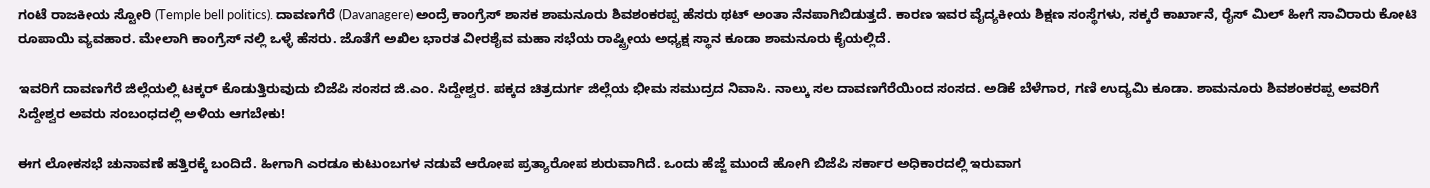ಗಂಟೆ ರಾಜಕೀಯ ಸ್ಟೋರಿ (Temple bell politics). ದಾವಣಗೆರೆ (Davanagere) ಅಂದ್ರೆ ಕಾಂಗ್ರೆಸ್ ಶಾಸಕ ಶಾಮನೂರು ಶಿವಶಂಕರಪ್ಪ ಹೆಸರು ಥಟ್ ಅಂತಾ ನೆನಪಾಗಿಬಿಡುತ್ತದೆ. ಕಾರಣ ಇವರ ವೈದ್ಯಕೀಯ ಶಿಕ್ಷಣ ಸಂಸ್ಥೆಗಳು, ಸಕ್ಕರೆ ಕಾರ್ಖಾನೆ, ರೈಸ್ ಮಿಲ್ ಹೀಗೆ ಸಾವಿರಾರು ಕೋಟಿ ರೂಪಾಯಿ ವ್ಯವಹಾರ. ಮೇಲಾಗಿ ಕಾಂಗ್ರೆಸ್ ನಲ್ಲಿ ಒಳ್ಳೆ ಹೆಸರು. ಜೊತೆಗೆ ಅಖಿಲ ಭಾರತ ವೀರಶೈವ ಮಹಾ ಸಭೆಯ ರಾಷ್ಟ್ರೀಯ ಅಧ್ಯಕ್ಷ ಸ್ಥಾನ ಕೂಡಾ ಶಾಮನೂರು ಕೈಯಲ್ಲಿದೆ.

ಇವರಿಗೆ ದಾವಣಗೆರೆ ಜಿಲ್ಲೆಯಲ್ಲಿ ಟಕ್ಕರ್ ಕೊಡುತ್ತಿರುವುದು ಬಿಜೆಪಿ ಸಂಸದ ಜಿ.ಎಂ. ಸಿದ್ದೇಶ್ವರ. ಪಕ್ಕದ ಚಿತ್ರದುರ್ಗ ಜಿಲ್ಲೆಯ ಭೀಮ ಸಮುದ್ರದ ನಿವಾಸಿ. ನಾಲ್ಕು ಸಲ ದಾವಣಗೆರೆಯಿಂದ ಸಂಸದ. ಅಡಿಕೆ ಬೆಳೆಗಾರ, ಗಣಿ ಉದ್ಯಮಿ ಕೂಡಾ. ಶಾಮನೂರು ಶಿವಶಂಕರಪ್ಪ ಅವರಿಗೆ ಸಿದ್ದೇಶ್ವರ ಅವರು ಸಂಬಂಧದಲ್ಲಿ ಅಳಿಯ ಆಗಬೇಕು!

ಈಗ ಲೋಕಸಭೆ ಚುನಾವಣೆ ಹತ್ತಿರಕ್ಕೆ ಬಂದಿದೆ. ಹೀಗಾಗಿ ಎರಡೂ ಕುಟುಂಬಗಳ ನಡುವೆ ಆರೋಪ ಪ್ರತ್ಯಾರೋಪ ಶುರುವಾಗಿದೆ. ಒಂದು ಹೆಜ್ಜೆ ಮುಂದೆ ಹೋಗಿ ಬಿಜೆಪಿ ಸರ್ಕಾರ ಅಧಿಕಾರದಲ್ಲಿ ಇರುವಾಗ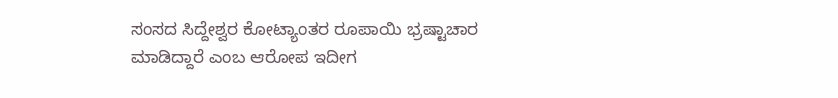ಸಂಸದ ಸಿದ್ದೇಶ್ವರ ಕೋಟ್ಯಾಂತರ ರೂಪಾಯಿ ಭ್ರಷ್ಟಾಚಾರ ಮಾಡಿದ್ದಾರೆ ಎಂಬ ಆರೋಪ ಇದೀಗ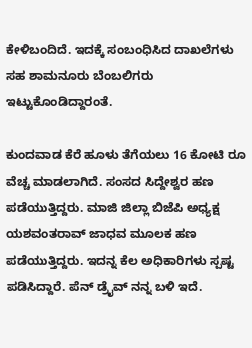ಕೇಳಿಬಂದಿದೆ. ಇದಕ್ಕೆ ಸಂಬಂಧಿಸಿದ ದಾಖಲೆಗಳು ಸಹ ಶಾಮನೂರು ಬೆಂಬಲಿಗರು ಇಟ್ಟುಕೊಂಡಿದ್ದಾರಂತೆ.

ಕುಂದವಾಡ ಕೆರೆ ಹೂಳು ತೆಗೆಯಲು 16 ಕೋಟಿ ರೂ ವೆಚ್ಚ ಮಾಡಲಾಗಿದೆ. ಸಂಸದ ಸಿದ್ದೇಶ್ವರ ಹಣ ಪಡೆಯುತ್ತಿದ್ದರು. ಮಾಜಿ ಜಿಲ್ಲಾ ಬಿಜೆಪಿ ಅಧ್ಯಕ್ಷ ಯಶವಂತರಾವ್ ಜಾಧವ ಮೂಲಕ ಹಣ ಪಡೆಯುತ್ತಿದ್ದರು. ಇದನ್ನ ಕೆಲ ಅಧಿಕಾರಿಗಳು ಸ್ಪಷ್ಟ ಪಡಿಸಿದ್ದಾರೆ. ಪೆನ್ ಡ್ರೈವ್ ನನ್ನ ಬಳಿ ಇದೆ.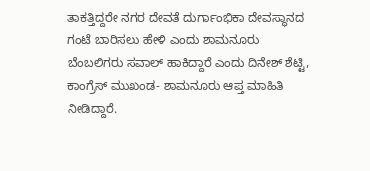ತಾಕತ್ತಿದ್ದರೇ ನಗರ ದೇವತೆ ದುರ್ಗಾಂಭಿಕಾ ದೇವಸ್ಥಾನದ ಗಂಟೆ ಬಾರಿಸಲು ಹೇಳಿ ಎಂದು ಶಾಮನೂರು ಬೆಂಬಲಿಗರು ಸವಾಲ್ ಹಾಕಿದ್ದಾರೆ ಎಂದು ದಿನೇಶ್ ಶೆಟ್ಟಿ, ಕಾಂಗ್ರೆಸ್ ಮುಖಂಡ- ಶಾಮನೂರು ಆಪ್ತ ಮಾಹಿತಿ ನೀಡಿದ್ದಾರೆ.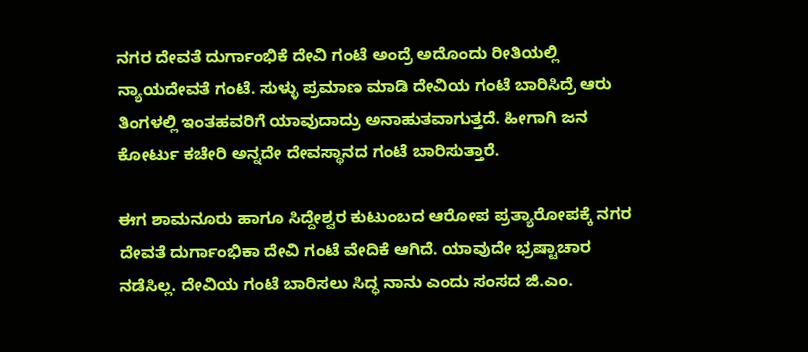ನಗರ ದೇವತೆ ದುರ್ಗಾಂಭಿಕೆ ದೇವಿ ಗಂಟೆ ಅಂದ್ರೆ ಅದೊಂದು ರೀತಿಯಲ್ಲಿ ನ್ಯಾಯದೇವತೆ ಗಂಟೆ. ಸುಳ್ಳು ಪ್ರಮಾಣ ಮಾಡಿ ದೇವಿಯ ಗಂಟೆ ಬಾರಿಸಿದ್ರೆ ಆರು ತಿಂಗಳಲ್ಲಿ ಇಂತಹವರಿಗೆ ಯಾವುದಾದ್ರು ಅನಾಹುತವಾಗುತ್ತದೆ. ಹೀಗಾಗಿ ಜನ ಕೋರ್ಟು ಕಚೇರಿ ಅನ್ನದೇ ದೇವಸ್ಥಾನದ ಗಂಟೆ ಬಾರಿಸುತ್ತಾರೆ.

ಈಗ ಶಾಮನೂರು ಹಾಗೂ ಸಿದ್ದೇಶ್ವರ ಕುಟುಂಬದ ಆರೋಪ ಪ್ರತ್ಯಾರೋಪಕ್ಕೆ ನಗರ ದೇವತೆ ದುರ್ಗಾಂಭಿಕಾ ದೇವಿ ಗಂಟೆ ವೇದಿಕೆ ಆಗಿದೆ. ಯಾವುದೇ ಭ್ರಷ್ಟಾಚಾರ ನಡೆಸಿಲ್ಲ. ದೇವಿಯ ಗಂಟೆ ಬಾರಿಸಲು ಸಿದ್ಧ ನಾನು ಎಂದು ಸಂಸದ ಜಿ.ಎಂ.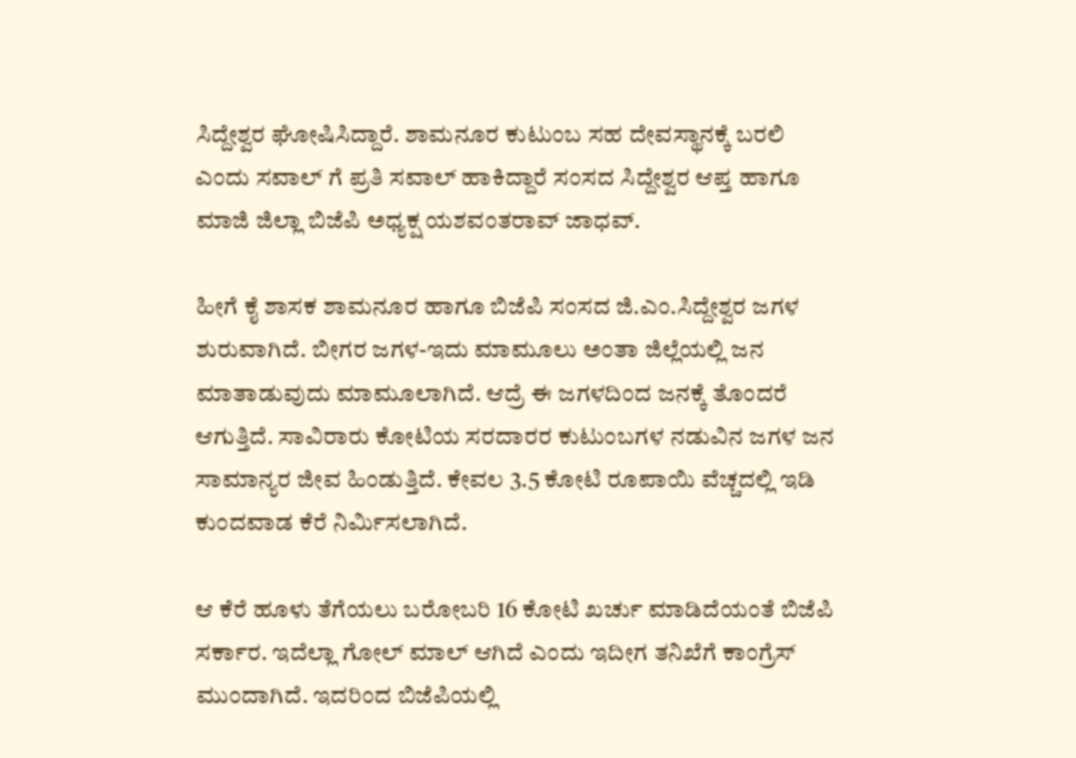ಸಿದ್ದೇಶ್ವರ ಘೋಷಿಸಿದ್ದಾರೆ. ಶಾಮನೂರ ಕುಟುಂಬ ಸಹ ದೇವಸ್ಥಾನಕ್ಕೆ ಬರಲಿ ಎಂದು ಸವಾಲ್ ಗೆ ಪ್ರತಿ ಸವಾಲ್ ಹಾಕಿದ್ದಾರೆ ಸಂಸದ ಸಿದ್ದೇಶ್ವರ ಆಪ್ತ ಹಾಗೂ ಮಾಜಿ ಜಿಲ್ಲಾ ಬಿಜೆಪಿ ಅಧ್ಯಕ್ಷ ಯಶವಂತರಾವ್ ಜಾಧವ್.

ಹೀಗೆ ಕೈ ಶಾಸಕ ಶಾಮನೂರ ಹಾಗೂ ಬಿಜೆಪಿ ಸಂಸದ ಜಿ.ಎಂ.ಸಿದ್ದೇಶ್ವರ ಜಗಳ ಶುರುವಾಗಿದೆ. ಬೀಗರ ಜಗಳ-ಇದು ಮಾಮೂಲು ಅಂತಾ ಜಿಲ್ಲೆಯಲ್ಲಿ ಜನ ಮಾತಾಡುವುದು ಮಾಮೂಲಾಗಿದೆ. ಆದ್ರೆ ಈ ಜಗಳದಿಂದ ಜನಕ್ಕೆ ತೊಂದರೆ ಆಗುತ್ತಿದೆ. ಸಾವಿರಾರು ಕೋಟಿಯ ಸರದಾರರ ಕುಟುಂಬಗಳ ನಡುವಿನ ಜಗಳ ಜನ ಸಾಮಾನ್ಯರ ಜೀವ ಹಿಂಡುತ್ತಿದೆ. ಕೇವಲ 3.5 ಕೋಟಿ ರೂಪಾಯಿ ವೆಚ್ಚದಲ್ಲಿ ಇಡಿ ಕುಂದವಾಡ ಕೆರೆ ನಿರ್ಮಿಸಲಾಗಿದೆ.

ಆ ಕೆರೆ ಹೂಳು ತೆಗೆಯಲು ಬರೋಬರಿ 16 ಕೋಟಿ ಖರ್ಚು ಮಾಡಿದೆಯಂತೆ ಬಿಜೆಪಿ ಸರ್ಕಾರ. ಇದೆಲ್ಲಾ ಗೋಲ್ ಮಾಲ್ ಆಗಿದೆ ಎಂದು ಇದೀಗ ತನಿಖೆಗೆ ಕಾಂಗ್ರೆಸ್ ಮುಂದಾಗಿದೆ. ಇದರಿಂದ ಬಿಜೆಪಿಯಲ್ಲಿ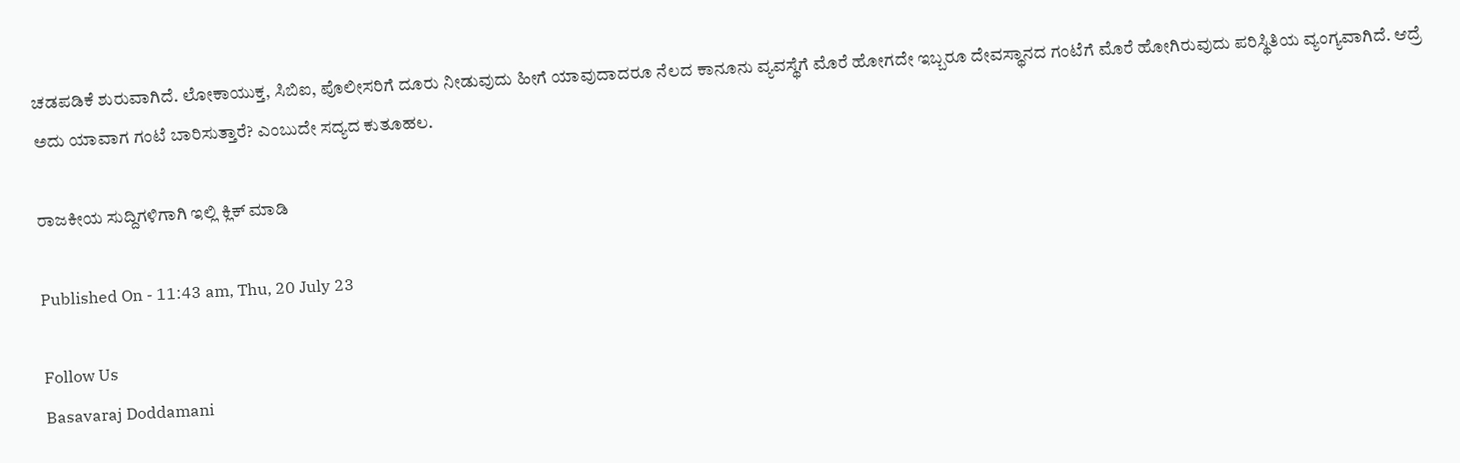ಚಡಪಡಿಕೆ ಶುರುವಾಗಿದೆ. ಲೋಕಾಯುಕ್ತ, ಸಿಬಿಐ, ಪೊಲೀಸರಿಗೆ ದೂರು ನೀಡುವುದು ಹೀಗೆ ಯಾವುದಾದರೂ ನೆಲದ ಕಾನೂನು ವ್ಯವಸ್ಥೆಗೆ ಮೊರೆ ಹೋಗದೇ ಇಬ್ಬರೂ ದೇವಸ್ಥಾನದ ಗಂಟೆಗೆ ಮೊರೆ ಹೋಗಿರುವುದು ಪರಿಸ್ಥಿತಿಯ ವ್ಯಂಗ್ಯವಾಗಿದೆ. ಆದ್ರೆ ಅದು ಯಾವಾಗ ಗಂಟೆ ಬಾರಿಸುತ್ತಾರೆ? ಎಂಬುದೇ ಸದ್ಯದ ಕುತೂಹಲ.

ರಾಜಕೀಯ ಸುದ್ದಿಗಳಿಗಾಗಿ ಇಲ್ಲಿ ಕ್ಲಿಕ್ ಮಾಡಿ

Published On - 11:43 am, Thu, 20 July 23

Follow Us
Basavaraj Doddamani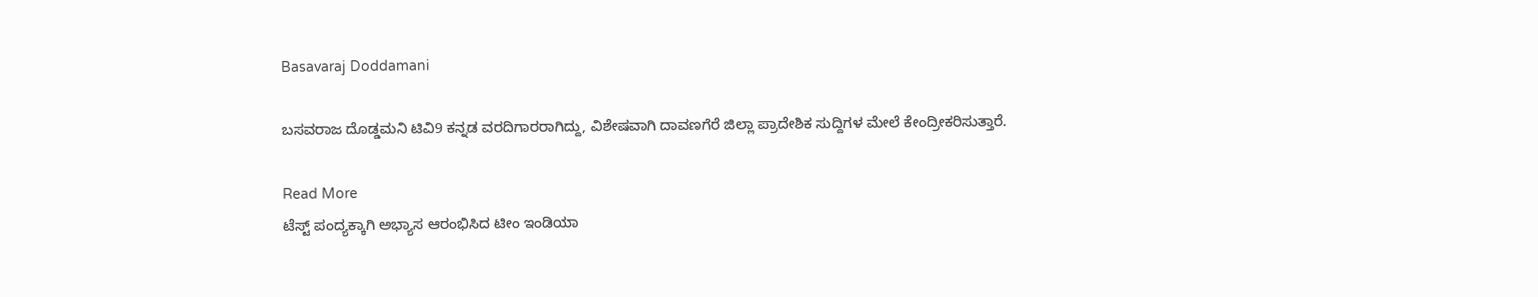Basavaraj Doddamani

ಬಸವರಾಜ ದೊಡ್ಡಮನಿ ಟಿವಿ9 ಕನ್ನಡ ವರದಿಗಾರರಾಗಿದ್ದು, ವಿಶೇಷವಾಗಿ ದಾವಣಗೆರೆ ಜಿಲ್ಲಾ ಪ್ರಾದೇಶಿಕ ಸುದ್ದಿಗಳ ಮೇಲೆ ಕೇಂದ್ರೀಕರಿಸುತ್ತಾರೆ.

Read More
ಟೆಸ್ಟ್ ಪಂದ್ಯಕ್ಕಾಗಿ ಅಭ್ಯಾಸ ಆರಂಭಿಸಿದ ಟೀಂ ಇಂಡಿಯಾ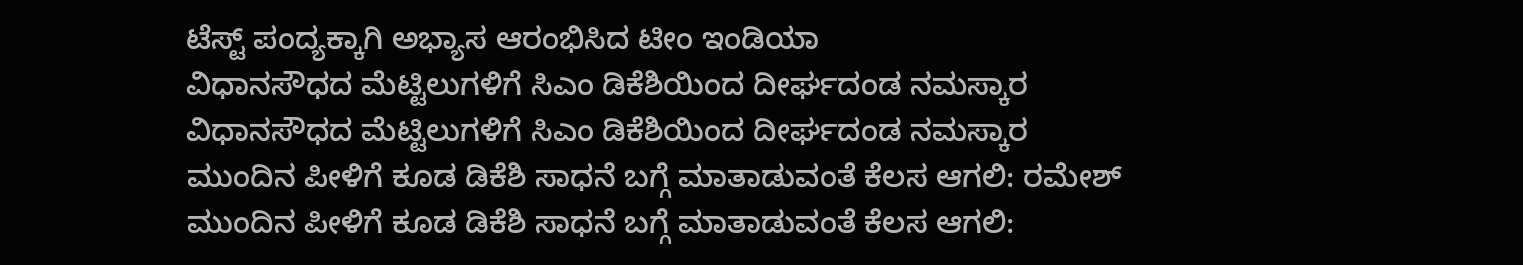ಟೆಸ್ಟ್ ಪಂದ್ಯಕ್ಕಾಗಿ ಅಭ್ಯಾಸ ಆರಂಭಿಸಿದ ಟೀಂ ಇಂಡಿಯಾ
ವಿಧಾನಸೌಧದ ಮೆಟ್ಟಿಲುಗಳಿಗೆ ಸಿಎಂ ಡಿಕೆಶಿಯಿಂದ ದೀರ್ಘದಂಡ ನಮಸ್ಕಾರ
ವಿಧಾನಸೌಧದ ಮೆಟ್ಟಿಲುಗಳಿಗೆ ಸಿಎಂ ಡಿಕೆಶಿಯಿಂದ ದೀರ್ಘದಂಡ ನಮಸ್ಕಾರ
ಮುಂದಿನ ಪೀಳಿಗೆ ಕೂಡ ಡಿಕೆಶಿ ಸಾಧನೆ ಬಗ್ಗೆ ಮಾತಾಡುವಂತೆ ಕೆಲಸ ಆಗಲಿ: ರಮೇಶ್
ಮುಂದಿನ ಪೀಳಿಗೆ ಕೂಡ ಡಿಕೆಶಿ ಸಾಧನೆ ಬಗ್ಗೆ ಮಾತಾಡುವಂತೆ ಕೆಲಸ ಆಗಲಿ: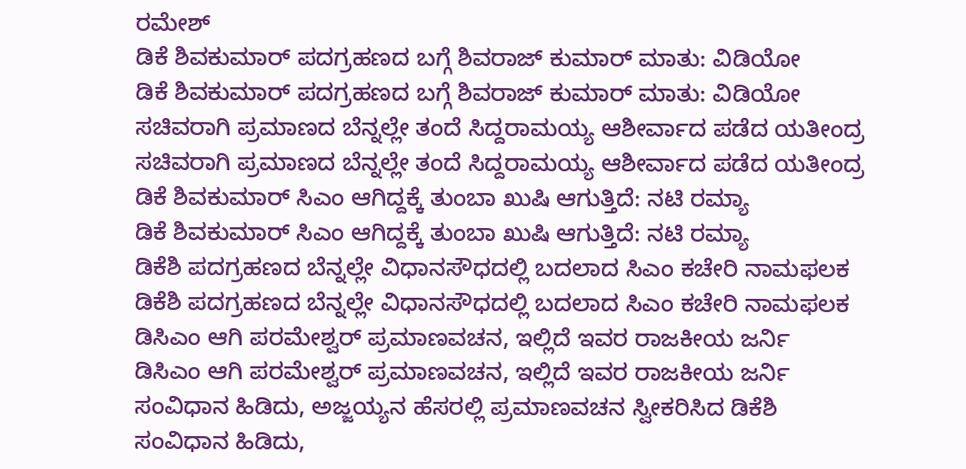ರಮೇಶ್
ಡಿಕೆ ಶಿವಕುಮಾರ್ ಪದಗ್ರಹಣದ ಬಗ್ಗೆ ಶಿವರಾಜ್ ಕುಮಾರ್ ಮಾತು: ವಿಡಿಯೋ
ಡಿಕೆ ಶಿವಕುಮಾರ್ ಪದಗ್ರಹಣದ ಬಗ್ಗೆ ಶಿವರಾಜ್ ಕುಮಾರ್ ಮಾತು: ವಿಡಿಯೋ
ಸಚಿವರಾಗಿ ಪ್ರಮಾಣದ ಬೆನ್ನಲ್ಲೇ ತಂದೆ ಸಿದ್ದರಾಮಯ್ಯ ಆಶೀರ್ವಾದ ಪಡೆದ ಯತೀಂದ್ರ
ಸಚಿವರಾಗಿ ಪ್ರಮಾಣದ ಬೆನ್ನಲ್ಲೇ ತಂದೆ ಸಿದ್ದರಾಮಯ್ಯ ಆಶೀರ್ವಾದ ಪಡೆದ ಯತೀಂದ್ರ
ಡಿಕೆ ಶಿವಕುಮಾರ್ ಸಿಎಂ ಆಗಿದ್ದಕ್ಕೆ ತುಂಬಾ ಖುಷಿ ಆಗುತ್ತಿದೆ: ನಟಿ ರಮ್ಯಾ
ಡಿಕೆ ಶಿವಕುಮಾರ್ ಸಿಎಂ ಆಗಿದ್ದಕ್ಕೆ ತುಂಬಾ ಖುಷಿ ಆಗುತ್ತಿದೆ: ನಟಿ ರಮ್ಯಾ
ಡಿಕೆಶಿ ಪದಗ್ರಹಣದ ಬೆನ್ನಲ್ಲೇ ವಿಧಾನಸೌಧದಲ್ಲಿ ಬದಲಾದ ಸಿಎಂ ಕಚೇರಿ ನಾಮಫಲಕ
ಡಿಕೆಶಿ ಪದಗ್ರಹಣದ ಬೆನ್ನಲ್ಲೇ ವಿಧಾನಸೌಧದಲ್ಲಿ ಬದಲಾದ ಸಿಎಂ ಕಚೇರಿ ನಾಮಫಲಕ
ಡಿಸಿಎಂ ಆಗಿ ಪರಮೇಶ್ವರ್ ಪ್ರಮಾಣವಚನ, ಇಲ್ಲಿದೆ ಇವರ ರಾಜಕೀಯ ಜರ್ನಿ
ಡಿಸಿಎಂ ಆಗಿ ಪರಮೇಶ್ವರ್ ಪ್ರಮಾಣವಚನ, ಇಲ್ಲಿದೆ ಇವರ ರಾಜಕೀಯ ಜರ್ನಿ
ಸಂವಿಧಾನ ಹಿಡಿದು, ಅಜ್ಜಯ್ಯನ ಹೆಸರಲ್ಲಿ ಪ್ರಮಾಣವಚನ ಸ್ವೀಕರಿಸಿದ ಡಿಕೆಶಿ
ಸಂವಿಧಾನ ಹಿಡಿದು,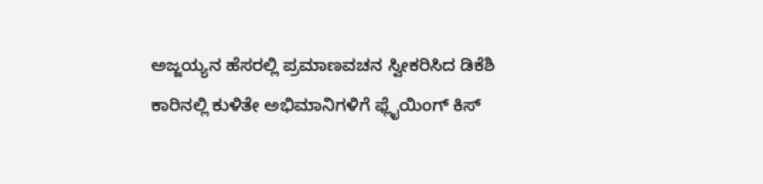ಅಜ್ಜಯ್ಯನ ಹೆಸರಲ್ಲಿ ಪ್ರಮಾಣವಚನ ಸ್ವೀಕರಿಸಿದ ಡಿಕೆಶಿ
ಕಾರಿನಲ್ಲಿ ಕುಳಿತೇ ಅಭಿಮಾನಿಗಳಿಗೆ ಫ್ಲೈಯಿಂಗ್ ಕಿಸ್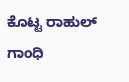ಕೊಟ್ಟ ರಾಹುಲ್ ಗಾಂಧಿ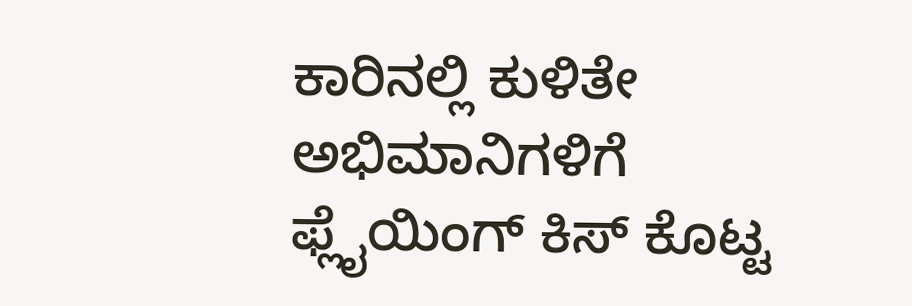ಕಾರಿನಲ್ಲಿ ಕುಳಿತೇ ಅಭಿಮಾನಿಗಳಿಗೆ ಫ್ಲೈಯಿಂಗ್ ಕಿಸ್ ಕೊಟ್ಟ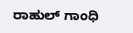ರಾಹುಲ್ ಗಾಂಧಿ